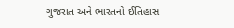ગુજરાત અને ભારતનો ઈતિહાસ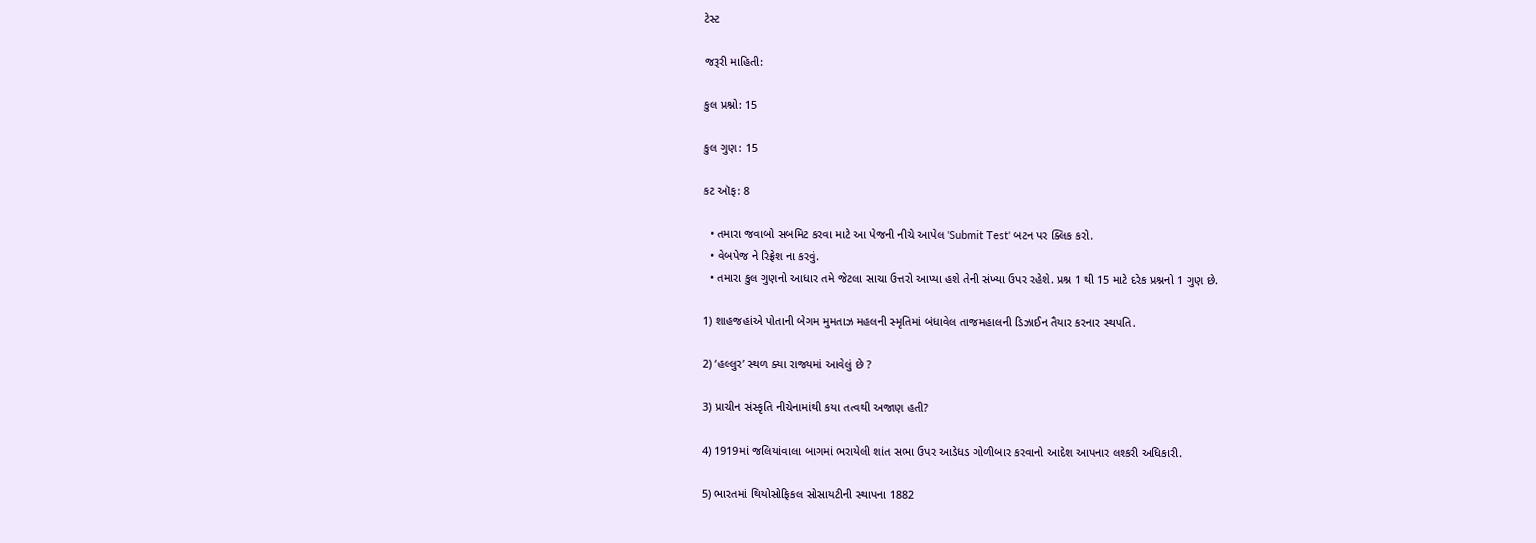ટેસ્ટ

જરૂરી માહિતી:

કુલ પ્રશ્નો: 15

કુલ ગુણ: 15

કટ ઑફ: 8

  • તમારા જવાબો સબમિટ કરવા માટે આ પેજની નીચે આપેલ 'Submit Test' બટન પર ક્લિક કરો.
  • વેબપેજ ને રિફ્રેશ ના કરવું.
  • તમારા કુલ ગુણનો આધાર તમે જેટલા સાચા ઉત્તરો આપ્યા હશે તેની સંખ્યા ઉપર રહેશે. પ્રશ્ન 1 થી 15 માટે દરેક પ્રશ્નનો 1 ગુણ છે.

1) શાહજહાંએ પોતાની બેગમ મુમતાઝ મહલની સ્મૃતિમાં બંધાવેલ તાજમહાલની ડિઝાઈન તૈયાર કરનાર સ્થપતિ.

2) ‘હલ્લુર’ સ્થળ ક્યા રાજ્યમાં આવેલું છે ?

3) પ્રાચીન સંસ્કૃતિ નીચેનામાંથી કયા તત્વથી અજાણ હતી?

4) 1919માં જલિયાંવાલા બાગમાં ભરાયેલી શાંત સભા ઉપર આડેધડ ગોળીબાર કરવાનો આદેશ આપનાર લશ્કરી અધિકારી.

5) ભારતમાં થિયોસોફિકલ સોસાયટીની સ્થાપના 1882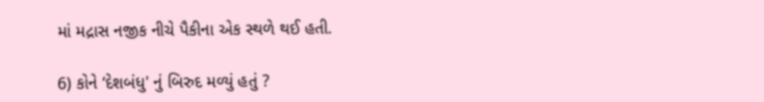માં મદ્રાસ નજીક નીચે પૈકીના એક સ્થળે થઈ હતી.

6) કોને ‘દેશબંધુ' નું બિરુદ મળ્યું હતું ?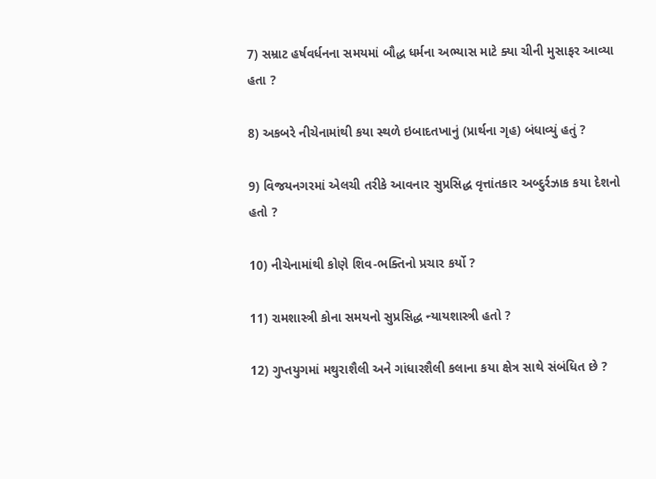7) સમ્રાટ હર્ષવર્ધનના સમયમાં બૌદ્ધ ધર્મના અભ્યાસ માટે ક્યા ચીની મુસાફર આવ્યા હતા ?

8) અકબરે નીચેનામાંથી કયા સ્થળે ઇબાદતખાનું (પ્રાર્થના ગૃહ) બંધાવ્યું હતું ?

9) વિજયનગરમાં એલચી તરીકે આવનાર સુપ્રસિદ્ધ વૃત્તાંતકાર અબ્દુર્રઝાક કયા દેશનો હતો ?

10) નીચેનામાંથી કોણે શિવ-ભક્તિનો પ્રચાર કર્યો ?

11) રામશાસ્ત્રી કોના સમયનો સુપ્રસિદ્ધ ન્યાયશાસ્ત્રી હતો ?

12) ગુપ્તયુગમાં મથુરાશૈલી અને ગાંધારશૈલી કલાના કયા ક્ષેત્ર સાથે સંબંધિત છે ?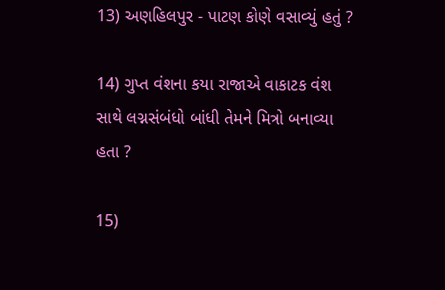13) અણહિલપુર - પાટણ કોણે વસાવ્યું હતું ?

14) ગુપ્ત વંશના કયા રાજાએ વાકાટક વંશ સાથે લગ્નસંબંધો બાંધી તેમને મિત્રો બનાવ્યા હતા ?

15)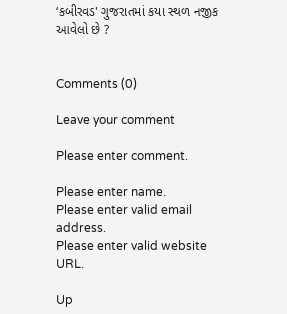‘કબીરવડ' ગુજરાતમાં કયા સ્થળ નજીક આવેલો છે ?


Comments (0)

Leave your comment

Please enter comment.

Please enter name.
Please enter valid email address.
Please enter valid website URL.

Up